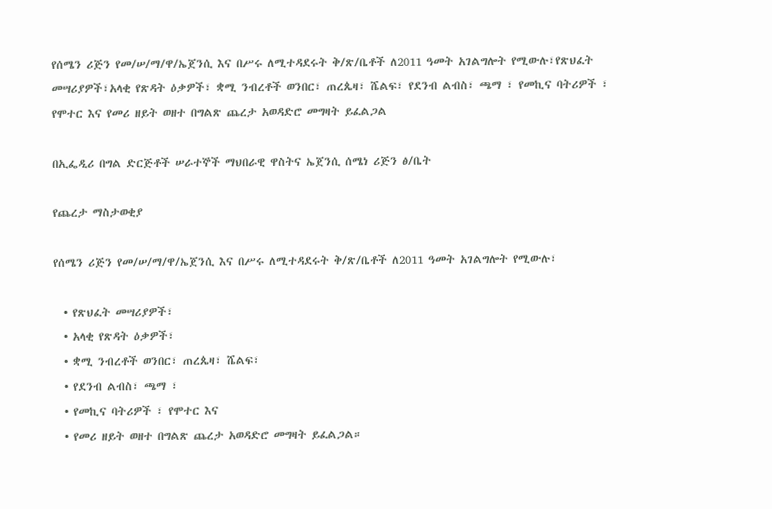የሰሜን ሪጅን የመ/ሠ/ማ/ዋ/ኤጀንሲ እና በሥሩ ለሚተዳደሩት ቅ/ጽ/ቤቶች ለ2011 ዓመት አገልግሎት የሚውሉ፣የጽህፈት መሣሪያዎች፣አላቂ የጽዳት ዕቃዎች፣ ቋሚ ንብረቶች ወንበር፣ ጠረጴዛ፣ ሼልፍ፣ የደንብ ልብስ፣ ጫማ ፣ የመኪና ባትሪዎች ፣ የሞተር እና የመሪ ዘይት ወዘተ በግልጽ ጨረታ አወዳድሮ መግዛት ይፈልጋል

በኢፌዲሪ በግል ድርጅቶች ሠራተኞች ማህበራዊ ዋስትና ኤጀንሲ ሰሜነ ሪጅን ፅ/ቤት

የጨረታ ማስታወቂያ

የሰሜን ሪጅን የመ/ሠ/ማ/ዋ/ኤጀንሲ እና በሥሩ ለሚተዳደሩት ቅ/ጽ/ቤቶች ለ2011 ዓመት አገልግሎት የሚውሉ፣

  • የጽህፈት መሣሪያዎች፣
  • አላቂ የጽዳት ዕቃዎች፣
  • ቋሚ ንብረቶች ወንበር፣ ጠረጴዛ፣ ሼልፍ፣
  • የደንብ ልብስ፣ ጫማ ፣
  • የመኪና ባትሪዎች ፣ የሞተር እና
  • የመሪ ዘይት ወዘተ በግልጽ ጨረታ አወዳድሮ መግዛት ይፈልጋል።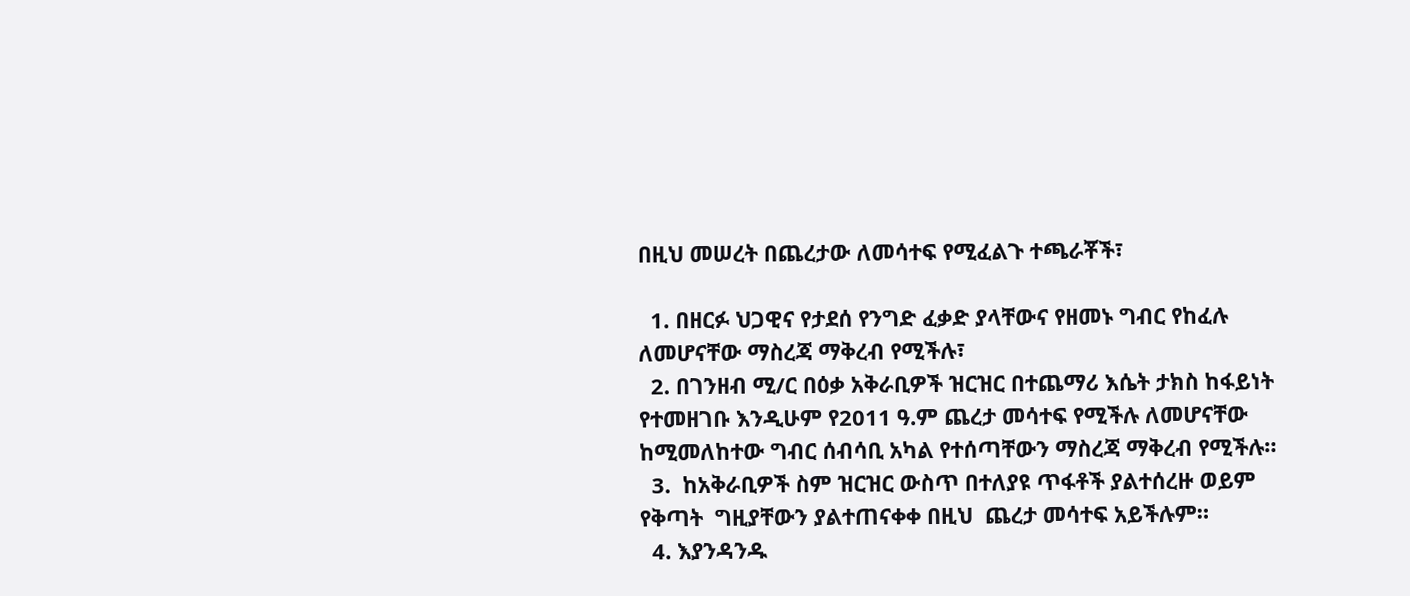በዚህ መሠረት በጨረታው ለመሳተፍ የሚፈልጉ ተጫራቾች፣

  1. በዘርፉ ህጋዊና የታደሰ የንግድ ፈቃድ ያላቸውና የዘመኑ ግብር የከፈሉ ለመሆናቸው ማስረጃ ማቅረብ የሚችሉ፣
  2. በገንዘብ ሚ/ር በዕቃ አቅራቢዎች ዝርዝር በተጨማሪ እሴት ታክስ ከፋይነት የተመዘገቡ እንዲሁም የ2011 ዓ.ም ጨረታ መሳተፍ የሚችሉ ለመሆናቸው ከሚመለከተው ግብር ሰብሳቢ አካል የተሰጣቸውን ማስረጃ ማቅረብ የሚችሉ።
  3.  ከአቅራቢዎች ስም ዝርዝር ውስጥ በተለያዩ ጥፋቶች ያልተሰረዙ ወይም የቅጣት  ግዚያቸውን ያልተጠናቀቀ በዚህ  ጨረታ መሳተፍ አይችሉም።
  4. እያንዳንዱ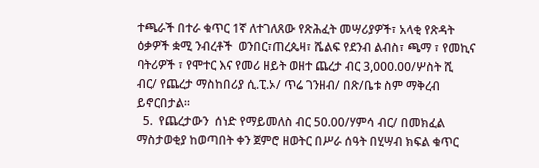ተጫራች በተራ ቁጥር 1ኛ ለተገለጸው የጽሕፈት መሣሪያዎች፣ አላቂ የጽዳት ዕቃዎች ቋሚ ንብረቶች  ወንበር፣ጠረጴዛ፣ ሼልፍ የደንብ ልብስ፣ ጫማ ፣ የመኪና ባትሪዎች ፣ የሞተር እና የመሪ ዘይት ወዘተ ጨረታ ብር 3,000.00/ሦስት ሺ ብር/ የጨረታ ማስከበሪያ ሲ.ፒ.ኦ/ ጥሬ ገንዘብ/ በጽ/ቤቱ ስም ማቅረብ ይኖርበታል።
  5.  የጨረታውን  ሰነድ የማይመለስ ብር 50.00/ሃምሳ ብር/ በመክፈል ማስታወቂያ ከወጣበት ቀን ጀምሮ ዘወትር በሥራ ሰዓት በሂሣብ ክፍል ቁጥር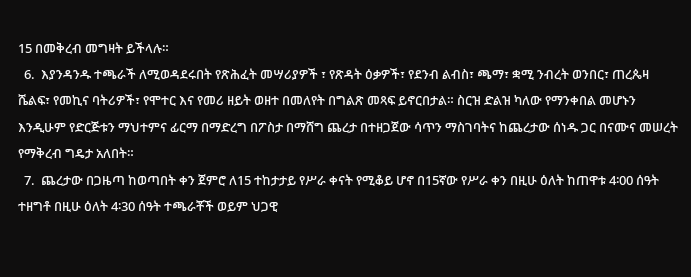15 በመቅረብ መግዛት ይችላሉ።
  6.  እያንዳንዱ ተጫራች ለሚወዳደሩበት የጽሕፈት መሣሪያዎች ፣ የጽዳት ዕቃዎች፣ የደንብ ልብስ፣ ጫማ፣ ቋሚ ንብረት ወንበር፣ ጠረጴዛ ሼልፍ፣ የመኪና ባትሪዎች፣ የሞተር እና የመሪ ዘይት ወዘተ በመለየት በግልጽ መጻፍ ይኖርበታል። ስርዝ ድልዝ ካለው የማንቀበል መሆኑን እንዲሁም የድርጅቱን ማህተምና ፊርማ በማድረግ በፖስታ በማሸግ ጨረታ በተዘጋጀው ሳጥን ማስገባትና ከጨረታው ሰነዱ ጋር በናሙና መሠረት የማቅረብ ግዴታ አለበት።
  7.  ጨረታው በጋዜጣ ከወጣበት ቀን ጀምሮ ለ15 ተከታታይ የሥራ ቀናት የሚቆይ ሆኖ በ15ኛው የሥራ ቀን በዚሁ ዕለት ከጠዋቱ 4፡00 ሰዓት ተዘግቶ በዚሁ ዕለት 4፡30 ሰዓት ተጫራቾች ወይም ህጋዊ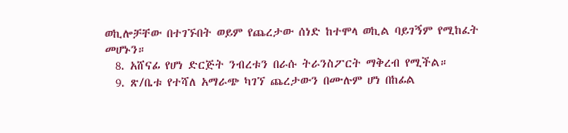ወኪሎቻቸው በተገኙበት ወይም የጨረታው ሰነድ ከተሞላ ወኪል ባይገኝም የሚከፈት መሆኑን።
  8. አሸናፊ የሆነ ድርጅት ንብረቱን በራሱ ትራንስፖርት ማቅረብ የሚችል።
  9. ጽ/ቤቱ የተሻለ አማራጭ ካገኘ ጨረታውን በሙሉም ሆነ በከፊል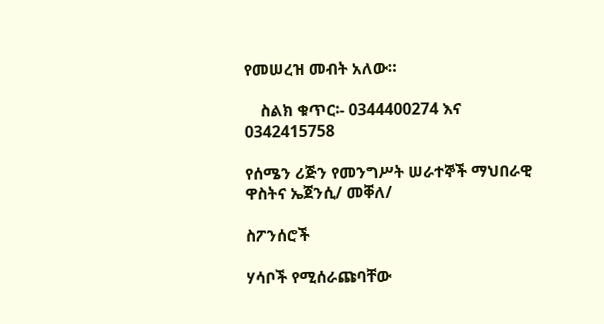የመሠረዝ መብት አለው።

    ስልክ ቁጥር፡- 0344400274 እና 0342415758

የሰሜን ሪጅን የመንግሥት ሠራተኞች ማህበራዊ ዋስትና ኤጀንሲ/ መቐለ/

ስፖንሰሮች

ሃሳቦች የሚሰራጩባቸው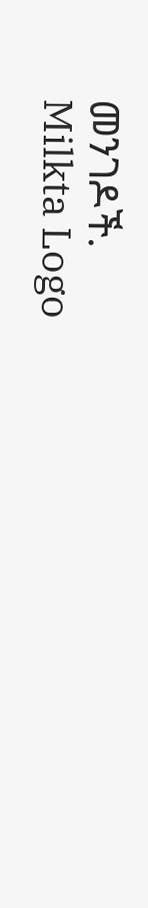መንገዶች.
Milkta Logo